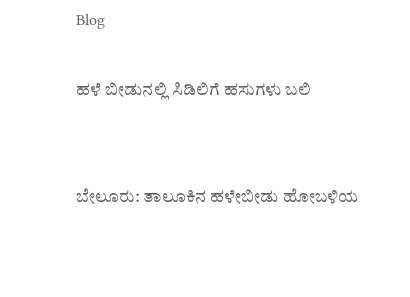Blog

ಹಳೆ ಬೀಡುನಲ್ಲಿ ಸಿಡಿಲಿಗೆ ಹಸುಗಳು ಬಲಿ


ಬೇಲೂರು: ತಾಲೂಕಿನ ಹಳೇಬೀಡು ಹೋಬಳಿಯ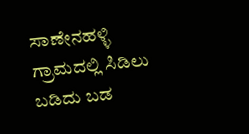ಸಾಣೇನಹಳ್ಳಿ ಗ್ರಾಮದಲ್ಲಿ ಸಿಡಿಲು ಬಡಿದು ಬಡ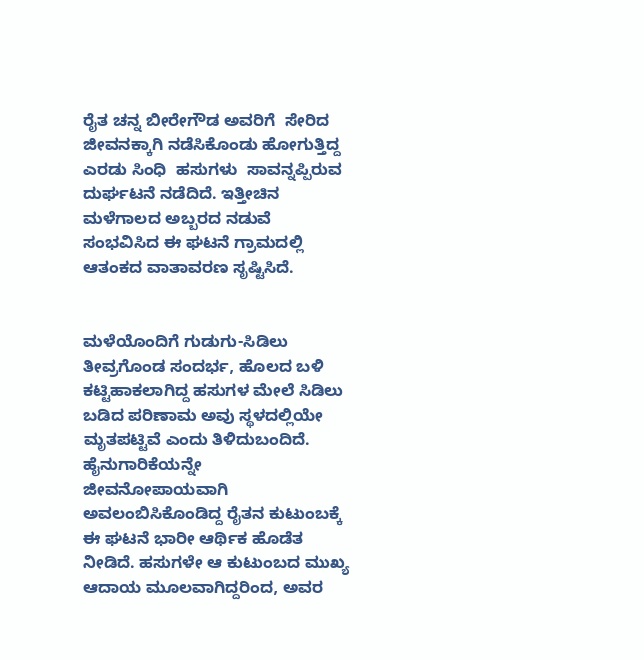ರೈತ ಚನ್ನ ಬೀರೇಗೌಡ ಅವರಿಗೆ  ಸೇರಿದ ಜೀವನಕ್ಕಾಗಿ ನಡೆಸಿಕೊಂಡು ಹೋಗುತ್ತಿದ್ದ
ಎರಡು ಸಿಂಧಿ  ಹಸುಗಳು  ಸಾವನ್ನಪ್ಪಿರುವ ದುರ್ಘಟನೆ ನಡೆದಿದೆ. ಇತ್ತೀಚಿನ ಮಳೆಗಾಲದ ಅಬ್ಬರದ ನಡುವೆ ಸಂಭವಿಸಿದ ಈ ಘಟನೆ ಗ್ರಾಮದಲ್ಲಿ ಆತಂಕದ ವಾತಾವರಣ ಸೃಷ್ಟಿಸಿದೆ.


ಮಳೆಯೊಂದಿಗೆ ಗುಡುಗು-ಸಿಡಿಲು ತೀವ್ರಗೊಂಡ ಸಂದರ್ಭ, ಹೊಲದ ಬಳಿ ಕಟ್ಟಿಹಾಕಲಾಗಿದ್ದ ಹಸುಗಳ ಮೇಲೆ ಸಿಡಿಲು ಬಡಿದ ಪರಿಣಾಮ ಅವು ಸ್ಥಳದಲ್ಲಿಯೇ ಮೃತಪಟ್ಟಿವೆ ಎಂದು ತಿಳಿದುಬಂದಿದೆ. ಹೈನುಗಾರಿಕೆಯನ್ನೇ ಜೀವನೋಪಾಯವಾಗಿ ಅವಲಂಬಿಸಿಕೊಂಡಿದ್ದ ರೈತನ ಕುಟುಂಬಕ್ಕೆ ಈ ಘಟನೆ ಭಾರೀ ಆರ್ಥಿಕ ಹೊಡೆತ ನೀಡಿದೆ. ಹಸುಗಳೇ ಆ ಕುಟುಂಬದ ಮುಖ್ಯ ಆದಾಯ ಮೂಲವಾಗಿದ್ದರಿಂದ, ಅವರ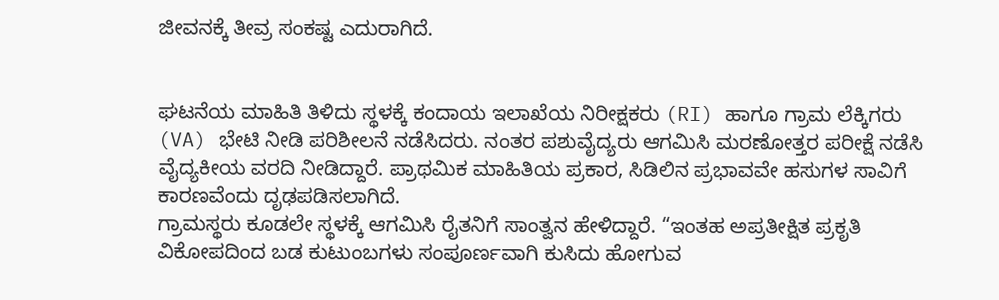ಜೀವನಕ್ಕೆ ತೀವ್ರ ಸಂಕಷ್ಟ ಎದುರಾಗಿದೆ.


ಘಟನೆಯ ಮಾಹಿತಿ ತಿಳಿದು ಸ್ಥಳಕ್ಕೆ ಕಂದಾಯ ಇಲಾಖೆಯ ನಿರೀಕ್ಷಕರು (RI) ಹಾಗೂ ಗ್ರಾಮ ಲೆಕ್ಕಿಗರು (VA) ಭೇಟಿ ನೀಡಿ ಪರಿಶೀಲನೆ ನಡೆಸಿದರು. ನಂತರ ಪಶುವೈದ್ಯರು ಆಗಮಿಸಿ ಮರಣೋತ್ತರ ಪರೀಕ್ಷೆ ನಡೆಸಿ ವೈದ್ಯಕೀಯ ವರದಿ ನೀಡಿದ್ದಾರೆ. ಪ್ರಾಥಮಿಕ ಮಾಹಿತಿಯ ಪ್ರಕಾರ, ಸಿಡಿಲಿನ ಪ್ರಭಾವವೇ ಹಸುಗಳ ಸಾವಿಗೆ ಕಾರಣವೆಂದು ದೃಢಪಡಿಸಲಾಗಿದೆ.
ಗ್ರಾಮಸ್ಥರು ಕೂಡಲೇ ಸ್ಥಳಕ್ಕೆ ಆಗಮಿಸಿ ರೈತನಿಗೆ ಸಾಂತ್ವನ ಹೇಳಿದ್ದಾರೆ. “ಇಂತಹ ಅಪ್ರತೀಕ್ಷಿತ ಪ್ರಕೃತಿ ವಿಕೋಪದಿಂದ ಬಡ ಕುಟುಂಬಗಳು ಸಂಪೂರ್ಣವಾಗಿ ಕುಸಿದು ಹೋಗುವ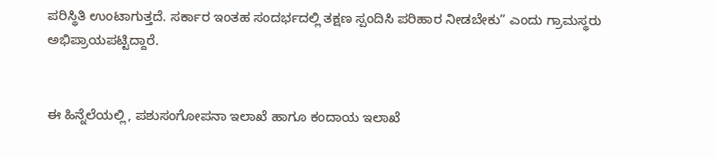ಪರಿಸ್ಥಿತಿ ಉಂಟಾಗುತ್ತದೆ. ಸರ್ಕಾರ ಇಂತಹ ಸಂದರ್ಭದಲ್ಲಿ ತಕ್ಷಣ ಸ್ಪಂದಿಸಿ ಪರಿಹಾರ ನೀಡಬೇಕು” ಎಂದು ಗ್ರಾಮಸ್ಥರು ಅಭಿಪ್ರಾಯಪಟ್ಟಿದ್ದಾರೆ.


ಈ ಹಿನ್ನೆಲೆಯಲ್ಲಿ, ಪಶುಸಂಗೋಪನಾ ಇಲಾಖೆ ಹಾಗೂ ಕಂದಾಯ ಇಲಾಖೆ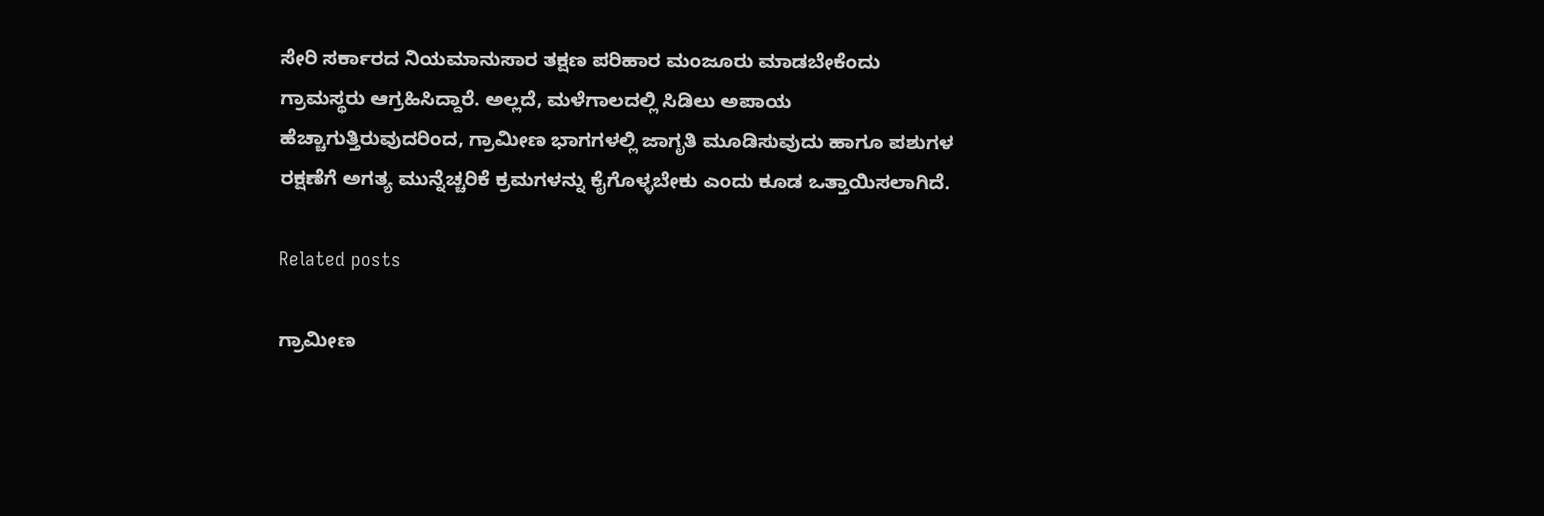ಸೇರಿ ಸರ್ಕಾರದ ನಿಯಮಾನುಸಾರ ತಕ್ಷಣ ಪರಿಹಾರ ಮಂಜೂರು ಮಾಡಬೇಕೆಂದು ಗ್ರಾಮಸ್ಥರು ಆಗ್ರಹಿಸಿದ್ದಾರೆ. ಅಲ್ಲದೆ, ಮಳೆಗಾಲದಲ್ಲಿ ಸಿಡಿಲು ಅಪಾಯ ಹೆಚ್ಚಾಗುತ್ತಿರುವುದರಿಂದ, ಗ್ರಾಮೀಣ ಭಾಗಗಳಲ್ಲಿ ಜಾಗೃತಿ ಮೂಡಿಸುವುದು ಹಾಗೂ ಪಶುಗಳ ರಕ್ಷಣೆಗೆ ಅಗತ್ಯ ಮುನ್ನೆಚ್ಚರಿಕೆ ಕ್ರಮಗಳನ್ನು ಕೈಗೊಳ್ಳಬೇಕು ಎಂದು ಕೂಡ ಒತ್ತಾಯಿಸಲಾಗಿದೆ.

Related posts

ಗ್ರಾಮೀಣ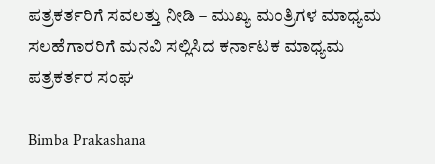ಪತ್ರಕರ್ತರಿಗೆ ಸವಲತ್ತು ನೀಡಿ – ಮುಖ್ಯ ಮಂತ್ರಿಗಳ ಮಾಧ್ಯಮ ಸಲಹೆಗಾರರಿಗೆ ಮನವಿ ಸಲ್ಲಿಸಿದ ಕರ್ನಾಟಕ ಮಾಧ್ಯಮ ಪತ್ರಕರ್ತರ ಸಂಘ

Bimba Prakashana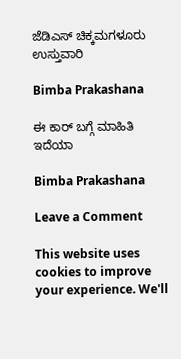ಜೆಡಿಎಸ್ ಚಿಕ್ಕಮಗಳೂರು ಉಸ್ತುವಾರಿ

Bimba Prakashana

ಈ ಕಾರ್ ಬಗ್ಗೆ ಮಾಹಿತಿ ಇದೆಯಾ

Bimba Prakashana

Leave a Comment

This website uses cookies to improve your experience. We'll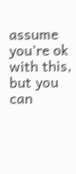assume you're ok with this, but you can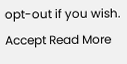opt-out if you wish. Accept Read More